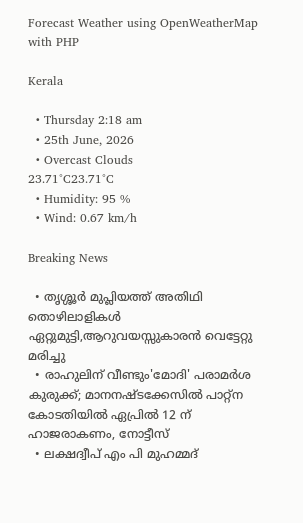Forecast Weather using OpenWeatherMap with PHP

Kerala

  • Thursday 2:18 am
  • 25th June, 2026
  • Overcast Clouds
23.71°C23.71°C
  • Humidity: 95 %
  • Wind: 0.67 km/h

Breaking News

  • തൃശ്ശൂർ മുപ്ലിയത്ത് അതിഥി തൊഴിലാളികൾ ഏറ്റുമുട്ടി,ആറുവയസ്സുകാരൻ വെട്ടേറ്റു മരിച്ചു
  • രാഹുലിന് വീണ്ടും'മോദി' പരാമര്‍ശ കുരുക്ക്; മാനനഷ്ടക്കേസിൽ പാറ്റ്ന കോടതിയിൽ ഏപ്രിൽ 12 ന് ഹാജരാകണം, നോട്ടീസ്
  • ലക്ഷദ്വീപ് എം പി മുഹമ്മദ്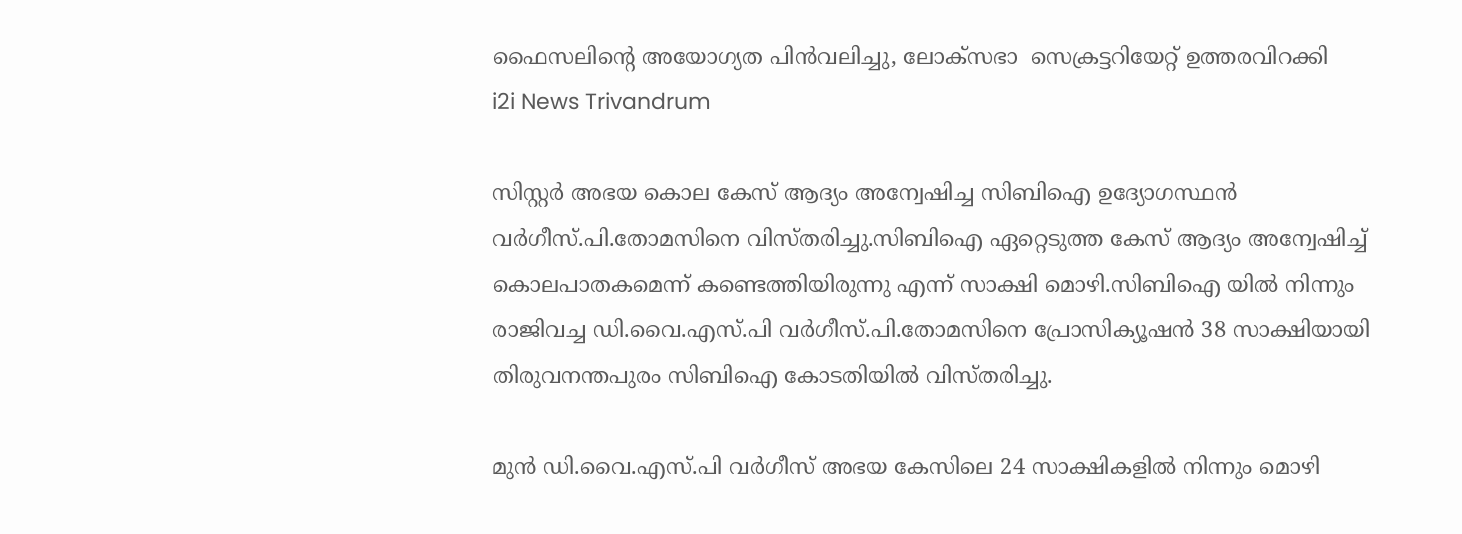ഫൈസലിൻ്റെ അയോഗ്യത പിൻവലിച്ചു, ലോക്സഭാ  സെക്രട്ടറിയേറ്റ് ഉത്തരവിറക്കി
i2i News Trivandrum

സിസ്റ്റർ അഭയ കൊല കേസ് ആദ്യം അന്വേഷിച്ച സിബിഐ ഉദ്യോഗസ്ഥൻ വർഗീസ്.പി.തോമസിനെ വിസ്തരിച്ചു.സിബിഐ ഏറ്റെടുത്ത കേസ് ആദ്യം അന്വേഷിച്ച് കൊലപാതകമെന്ന് കണ്ടെത്തിയിരുന്നു എന്ന് സാക്ഷി മൊഴി.സിബിഐ യിൽ നിന്നും രാജിവച്ച ഡി.വൈ.എസ്.പി വർഗീസ്.പി.തോമസിനെ പ്രോസിക്യൂഷൻ 38 സാക്ഷിയായി തിരുവനന്തപുരം സിബിഐ കോടതിയിൽ വിസ്തരിച്ചു.

മുൻ ഡി.വൈ.എസ്.പി വർഗീസ് അഭയ കേസിലെ 24 സാക്ഷികളിൽ നിന്നും മൊഴി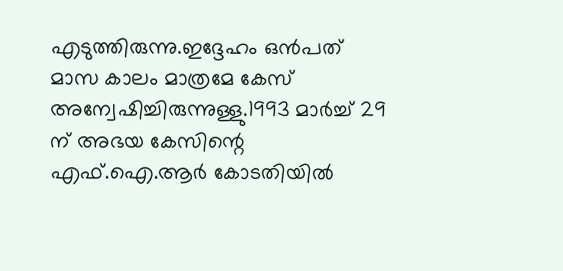എടുത്തിരുന്നു.ഇദ്ദേഹം ഒൻപത് മാസ കാലം മാത്രമേ കേസ് അന്വേഷിച്ചിരുന്നുള്ളു.1993 മാർച്ച് 29 ന് അഭയ കേസിന്റെ എഫ്.ഐ.ആർ കോടതിയിൽ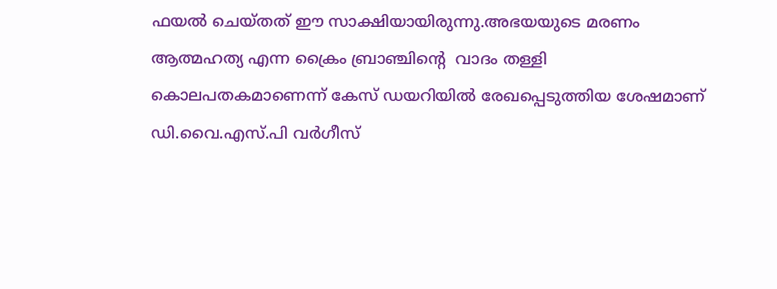ഫയൽ ചെയ്‍തത് ഈ സാക്ഷിയായിരുന്നു.അഭയയുടെ മരണം ആത്മഹത്യ എന്ന ക്രൈം ബ്രാഞ്ചിന്റെ  വാദം തള്ളി കൊലപതകമാണെന്ന് കേസ് ഡയറിയിൽ രേഖപ്പെടുത്തിയ ശേഷമാണ് ഡി.വൈ.എസ്.പി വർഗീസ്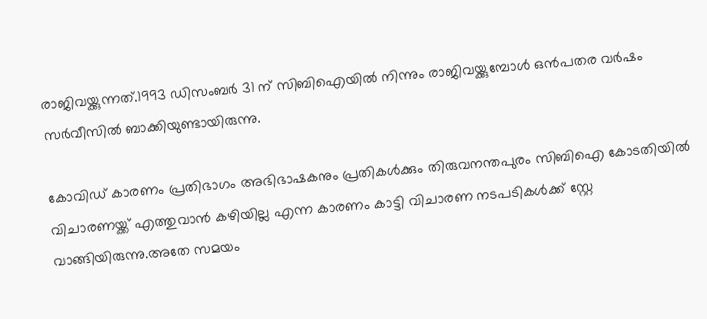രാജിവയ്ക്കുന്നത്.1993 ഡിസംബർ 31 ന് സിബിഐയിൽ നിന്നും രാജിവയ്ക്കുമ്പോൾ ഒൻപതര വർഷം സർവീസിൽ ബാക്കിയുണ്ടായിരുന്നു.

കോവിഡ് കാരണം പ്രതിഭാഗം അഭിഭാഷകനും പ്രതികൾക്കും തിരുവനന്തപുരം സിബിഐ കോടതിയിൽ വിചാരണയ്ക്ക് എത്തുവാൻ കഴിയില്ല എന്ന കാരണം കാട്ടി വിചാരണ നടപടികൾക്ക് സ്റ്റേ വാങ്ങിയിരുന്നു.അതേ സമയം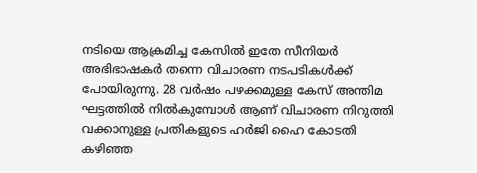നടിയെ ആക്രമിച്ച കേസിൽ ഇതേ സീനിയർ അഭിഭാഷകർ തന്നെ വിചാരണ നടപടികൾക്ക് പോയിരുന്നു. 28 വർഷം പഴക്കമുള്ള കേസ് അന്തിമ ഘട്ടത്തിൽ നിൽകുമ്പോൾ ആണ് വിചാരണ നിറുത്തി വക്കാനുള്ള പ്രതികളുടെ ഹർജി ഹൈ കോടതി   കഴിഞ്ഞ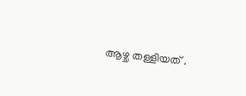ആഴ്ച തള്ളിയത് .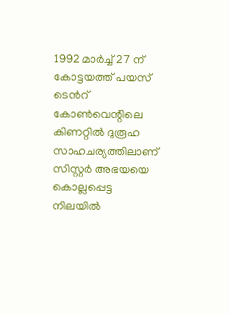1992 മാർച്ച് 27 ന് കോട്ടയത്ത് പയസ് ടെൻറ് കോൺവെന്റിലെ കിണറ്റിൽ ദുരൂഹ സാഹചര്യത്തിലാണ് സിസ്റ്റർ അഭയയെ കൊല്ലപ്പെട്ട നിലയിൽ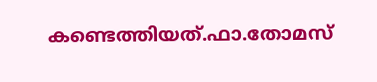കണ്ടെത്തിയത്.ഫാ.തോമസ്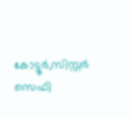കോട്ടൂർ,സിസ്റ്റർ സെഫി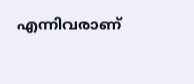എന്നിവരാണ്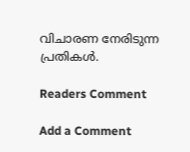വിചാരണ നേരിടുന്ന പ്രതികൾ.

Readers Comment

Add a Comment